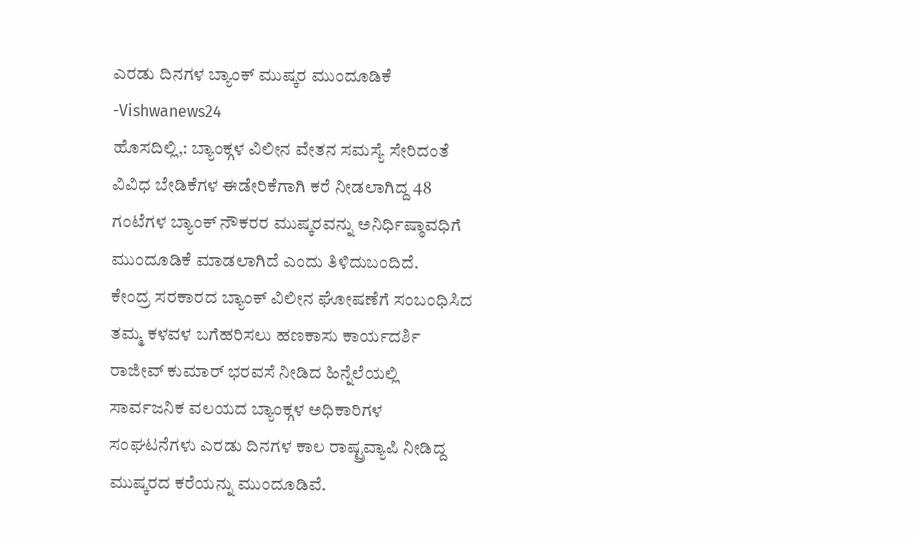ಎರಡು ದಿನಗಳ ಬ್ಯಾಂಕ್ ಮುಷ್ಕರ ಮುಂದೂಡಿಕೆ -Vishwanews24
ಹೊಸದಿಲ್ಲಿ,: ಬ್ಯಾಂಕ್ಗಳ ವಿಲೀನ ವೇತನ ಸಮಸ್ಯೆ ಸೇರಿದಂತೆ ವಿವಿಧ ಬೇಡಿಕೆಗಳ ಈಡೇರಿಕೆಗಾಗಿ ಕರೆ ನೀಡಲಾಗಿದ್ದ 48 ಗಂಟೆಗಳ ಬ್ಯಾಂಕ್ ನೌಕರರ ಮುಷ್ಕರವನ್ನು ಅನಿರ್ಧಿಷ್ಠಾವಧಿಗೆ ಮುಂದೂಡಿಕೆ ಮಾಡಲಾಗಿದೆ ಎಂದು ತಿಳಿದುಬಂದಿದೆ.
ಕೇಂದ್ರ ಸರಕಾರದ ಬ್ಯಾಂಕ್ ವಿಲೀನ ಘೋಷಣೆಗೆ ಸಂಬಂಧಿಸಿದ ತಮ್ಮ ಕಳವಳ ಬಗೆಹರಿಸಲು ಹಣಕಾಸು ಕಾರ್ಯದರ್ಶಿ ರಾಜೀವ್ ಕುಮಾರ್ ಭರವಸೆ ನೀಡಿದ ಹಿನ್ನೆಲೆಯಲ್ಲಿ ಸಾರ್ವಜನಿಕ ವಲಯದ ಬ್ಯಾಂಕ್ಗಳ ಅಧಿಕಾರಿಗಳ ಸಂಘಟನೆಗಳು ಎರಡು ದಿನಗಳ ಕಾಲ ರಾಷ್ಟ್ರವ್ಯಾಪಿ ನೀಡಿದ್ದ ಮುಷ್ಕರದ ಕರೆಯನ್ನು ಮುಂದೂಡಿವೆ.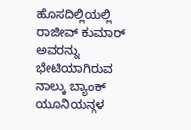ಹೊಸದಿಲ್ಲಿಯಲ್ಲಿ ರಾಜೀವ್ ಕುಮಾರ್ ಅವರನ್ನು ಭೇಟಿಯಾಗಿರುವ ನಾಲ್ಕು ಬ್ಯಾಂಕ್ ಯೂನಿಯನ್ಗಳ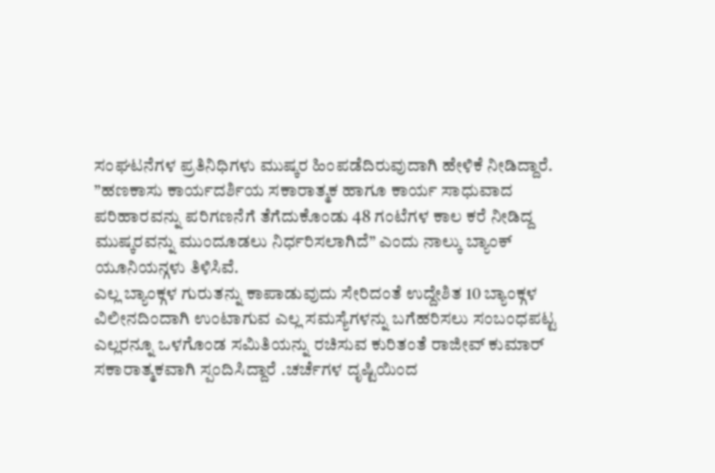ಸಂಘಟನೆಗಳ ಪ್ರತಿನಿಧಿಗಳು ಮುಷ್ಕರ ಹಿಂಪಡೆದಿರುವುದಾಗಿ ಹೇಳಿಕೆ ನೀಡಿದ್ದಾರೆ.
”ಹಣಕಾಸು ಕಾರ್ಯದರ್ಶಿಯ ಸಕಾರಾತ್ಮಕ ಹಾಗೂ ಕಾರ್ಯ ಸಾಧುವಾದ ಪರಿಹಾರವನ್ನು ಪರಿಗಣನೆಗೆ ತೆಗೆದುಕೊಂಡು 48 ಗಂಟೆಗಳ ಕಾಲ ಕರೆ ನೀಡಿದ್ದ ಮುಷ್ಕರವನ್ನು ಮುಂದೂಡಲು ನಿರ್ಧರಿಸಲಾಗಿದೆ” ಎಂದು ನಾಲ್ಕು ಬ್ಯಾಂಕ್ ಯೂನಿಯನ್ಗಳು ತಿಳಿಸಿವೆ.
ಎಲ್ಲ ಬ್ಯಾಂಕ್ಗಳ ಗುರುತನ್ನು ಕಾಪಾಡುವುದು ಸೇರಿದಂತೆ ಉದ್ದೇಶಿತ 10 ಬ್ಯಾಂಕ್ಗಳ ವಿಲೀನದಿಂದಾಗಿ ಉಂಟಾಗುವ ಎಲ್ಲ ಸಮಸ್ಯೆಗಳನ್ನು ಬಗೆಹರಿಸಲು ಸಂಬಂಧಪಟ್ಟ ಎಲ್ಲರನ್ನೂ ಒಳಗೊಂಡ ಸಮಿತಿಯನ್ನು ರಚಿಸುವ ಕುರಿತಂತೆ ರಾಜೀವ್ ಕುಮಾರ್ ಸಕಾರಾತ್ಮಕವಾಗಿ ಸ್ಪಂದಿಸಿದ್ದಾರೆ .ಚರ್ಚೆಗಳ ದೃಷ್ಟಿಯಿಂದ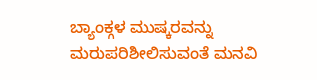ಬ್ಯಾಂಕ್ಗಳ ಮುಷ್ಕರವನ್ನು ಮರುಪರಿಶೀಲಿಸುವಂತೆ ಮನವಿ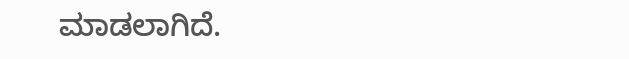ಮಾಡಲಾಗಿದೆ.